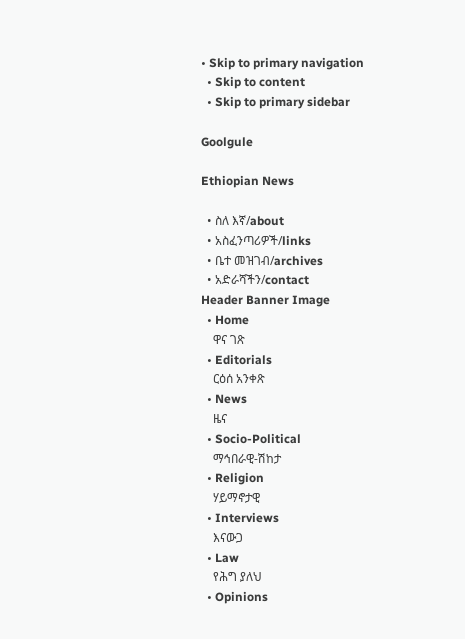• Skip to primary navigation
  • Skip to content
  • Skip to primary sidebar

Goolgule

Ethiopian News

  • ስለ እኛ/about
  • አስፈንጣሪዎች/links
  • ቤተ መዝገብ/archives
  • አድራሻችን/contact
Header Banner Image
  • Home
    ዋና ገጽ
  • Editorials
    ርዕሰ አንቀጽ
  • News
    ዜና
  • Socio-Political
    ማኅበራዊ-ሽከታ
  • Religion
    ሃይማኖታዊ
  • Interviews
    እናውጋ
  • Law
    የሕግ ያለህ
  • Opinions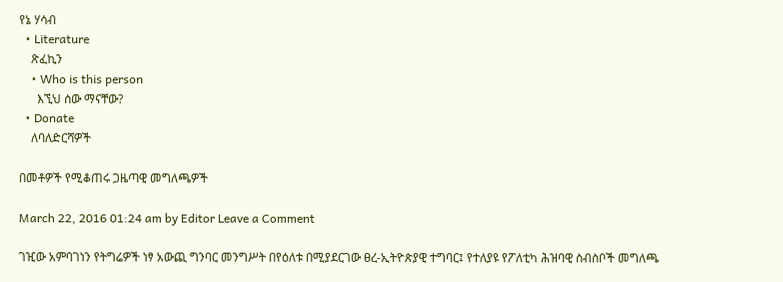የኔ ሃሳብ
  • Literature
    ጽፈኪን
    • Who is this person
      እኚህ ሰው ማናቸው?
  • Donate
    ለባለድርሻዎች

በመቶዎች የሚቆጠሩ ጋዜጣዊ መግለጫዎች

March 22, 2016 01:24 am by Editor Leave a Comment

ገዢው አምባገነን የትግሬዎች ነፃ አውጪ ግንባር መንግሥት በየዕለቱ በሚያደርገው ፀረ-ኢትዮጵያዊ ተግባር፤ የተለያዩ የፖለቲካ ሕዝባዊ ስብስቦች መግለጫ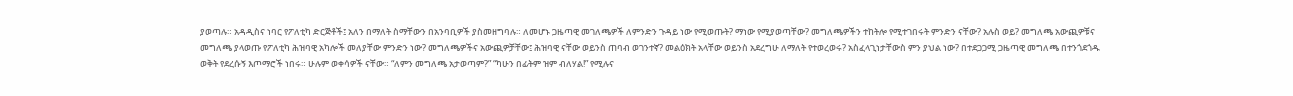ያወጣሉ። አዳዲስና ነባር የፖለቲካ ድርጅቶች፤ አለን በማለት ስማቸውን በአንባቢዎች ያስመዘግባሉ። ለመሆኑ ጋዜጣዊ መገለጫዎች ለምንድን ጉዳይ ነው የሚወጡት? ማነው የሚያወጣቸው? መግለጫዎችን ተከትሎ የሚተገበሩት ምንድን ናቸው? አሉስ ወይ? መግለጫ አውጪዎቹና መግለጫ ያላወጡ የፖለቲካ ሕዝባዊ አካሎች መለያቸው ምንድን ነው? መግለጫዎችና አውጪዎቻቸው፤ ሕዝባዊ ናቸው ወይንስ ጠባብ ወገንተኛ? መልዕክት አላቸው ወይንስ አደረግሁ ለማለት የተወረወሩ? አስፈላጊነታቸውስ ምን ያህል ነው? በተደጋጋሚ ጋዜጣዊ መግለጫ በተንጎደጎዱ ወቅት የደረሱኝ እጦማሮች ነበሩ። ሁሉም ወቀሳዎች ናቸው። “ለምን መግለጫ አታወጣም?” “ካሁን በፊትም ዝም ብለሃል!” የሚሉና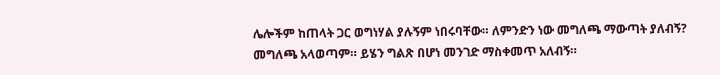ሌሎችም ከጠላት ጋር ወግነሃል ያሉኝም ነበሩባቸው። ለምንድን ነው መግለጫ ማውጣት ያለብኝ? መግለጫ አላወጣም። ይሄን ግልጽ በሆነ መንገድ ማስቀመጥ አለብኝ።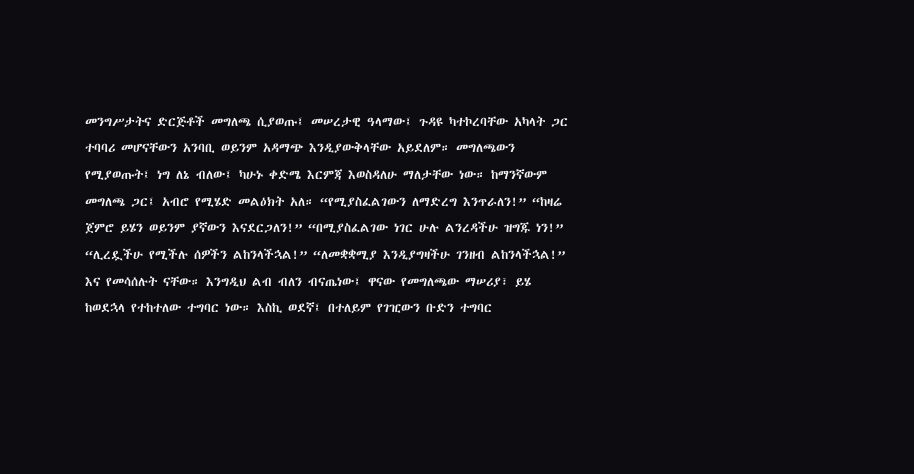መንግሥታትና ድርጅቶች መግለጫ ሲያወጡ፤ መሠረታዊ ዓላማው፤ ጉዳዩ ካተኮረባቸው አካላት ጋር ተባባሪ መሆናቸውን አንባቢ ወይንም አዳማጭ እንዲያውቅላቸው አይደለም። መግለጫውን የሚያወጡት፤ ነግ ለኔ ብለው፤ ካሁኑ ቀድሜ እርምጃ እወስዳለሁ ማለታቸው ነው። ከማንኛውም መግለጫ ጋር፤ አብሮ የሚሄድ መልዕክት አለ። “የሚያስፈልገውን ለማድረግ እንጥራለን!” “ከዛሬ ጀምሮ ይሄን ወይንም ያኛውን እናደርጋለን!” “በሚያስፈልገው ነገር ሁሉ ልንረዳችሁ ዝግጁ ነን!” “ሊረዷችሁ የሚችሉ ሰዎችን ልከንላችኋል!” “ለመቋቋሚያ እንዲያግዛችሁ ገንዘብ ልከንላችኋል!” እና የመሳሰሉት ናቸው። እንግዲህ ልብ ብለን ብናጤነው፤ ዋናው የመግለጫው ማሠሪያ፣ ይሄ ከወደኋላ የተከተለው ተግባር ነው። እስኪ ወደኛ፤ በተለይም የገዢውን ቡድን ተግባር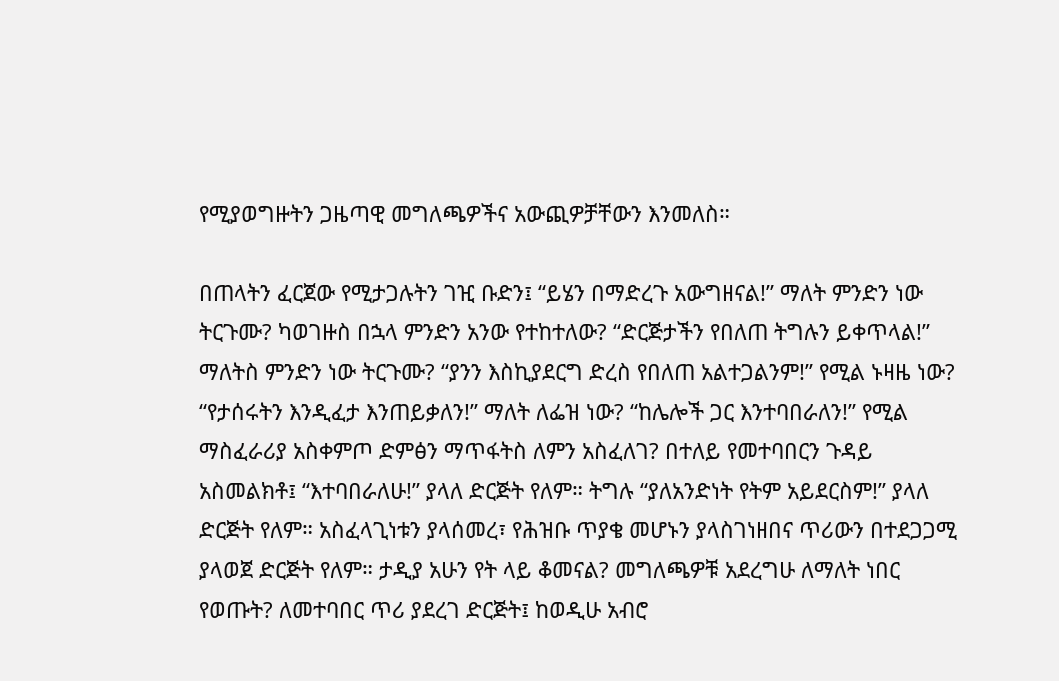የሚያወግዙትን ጋዜጣዊ መግለጫዎችና አውጪዎቻቸውን እንመለስ።

በጠላትን ፈርጀው የሚታጋሉትን ገዢ ቡድን፤ “ይሄን በማድረጉ አውግዘናል!” ማለት ምንድን ነው ትርጉሙ? ካወገዙስ በኋላ ምንድን አንው የተከተለው? “ድርጅታችን የበለጠ ትግሉን ይቀጥላል!” ማለትስ ምንድን ነው ትርጉሙ? “ያንን እስኪያደርግ ድረስ የበለጠ አልተጋልንም!” የሚል ኑዛዜ ነው? “የታሰሩትን እንዲፈታ እንጠይቃለን!” ማለት ለፌዝ ነው? “ከሌሎች ጋር እንተባበራለን!” የሚል ማስፈራሪያ አስቀምጦ ድምፅን ማጥፋትስ ለምን አስፈለገ? በተለይ የመተባበርን ጉዳይ አስመልክቶ፤ “እተባበራለሁ!” ያላለ ድርጅት የለም። ትግሉ “ያለአንድነት የትም አይደርስም!” ያላለ ድርጅት የለም። አስፈላጊነቱን ያላሰመረ፣ የሕዝቡ ጥያቄ መሆኑን ያላስገነዘበና ጥሪውን በተደጋጋሚ ያላወጀ ድርጅት የለም። ታዲያ አሁን የት ላይ ቆመናል? መግለጫዎቹ አደረግሁ ለማለት ነበር የወጡት? ለመተባበር ጥሪ ያደረገ ድርጅት፤ ከወዲሁ አብሮ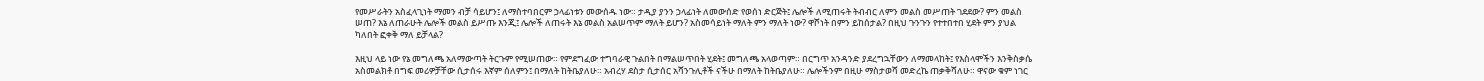የመሥራትን አስፈላጊነት ማመን ብቻ ሳይሆን፤ ለማስተባበርም ኃላፊነቱን መውሰዱ ነው። ታዲያ ያንን ኃላፊነት ለመውሰድ የወሰነ ድርጅት፤ ሌሎች ለሚጠሩት ትብብር ለምን መልስ መሥጠት ገደደው? ምን መልስ ሠጠ? እኔ ለጠራሁት ሌሎች መልስ ይሥጡ እንጂ፤ ሌሎች ለጠሩት እኔ መልስ አልሠጥም ማለት ይሆን? አስመሳይነት ማለት ምን ማለት ነው? ዋሾነት በምን ይከሰታል? በዚህ ጉንጉን የተተበተበ ሂደት ምን ያህል ካለበት ፎቀቅ ማለ ይቻላል?

እዚህ ላይ ነው የኔ መግለጫ አለማውጣት ትርጉም የሚሠጠው። የምደግፈው ተግባራዊ ጉልበት በማልሠጥበት ሂደት፤ መግለጫ አላወጣም። በርግጥ አንዳንድ ያደረግኋቸውን ለማመላከት፤ የእስላሞችን እንቅስቃሴ አስመልክቶ በግፍ መሪዎቻቸው ሲታሰሩ እኛም ሰለምን፤ በማለት ከትቤያለሁ። አብረሃ ደስታ ሲታሰር አሻንጉሊቶች ናችሁ በማለት ከትቤያለሁ። ሌሎችንም በዚሁ ማስታወሻ መድረኬ ጠቃቅሻለሁ። ዋናው ቁም ነገር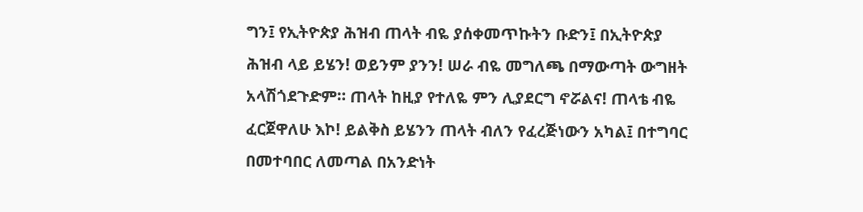ግን፤ የኢትዮጵያ ሕዝብ ጠላት ብዬ ያሰቀመጥኩትን ቡድን፤ በኢትዮጵያ ሕዝብ ላይ ይሄን! ወይንም ያንን! ሠራ ብዬ መግለጫ በማውጣት ውግዘት አላሽጎደጉድም። ጠላት ከዚያ የተለዬ ምን ሊያደርግ ኖሯልና! ጠላቴ ብዬ ፈርጀዋለሁ እኮ! ይልቅስ ይሄንን ጠላት ብለን የፈረጅነውን አካል፤ በተግባር በመተባበር ለመጣል በአንድነት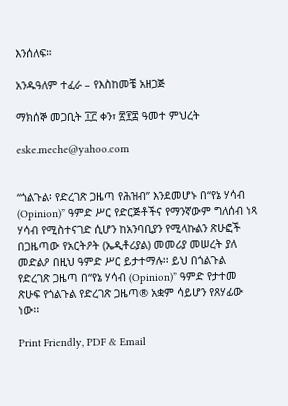እንሰለፍ።

አንዱዓለም ተፈራ – የእስከመቼ አዘጋጅ

ማክሰኞ መጋቢት ፲፫ ቀን፣ ፳፻፰ ዓመተ ምህረት

eske.meche@yahoo.com


“ጎልጉል፡ የድረገጽ ጋዜጣ የሕዝብ” እንደመሆኑ በ“የኔ ሃሳብ (Opinion)” ዓምድ ሥር የድርጅቶችና የማንኛውም ግለሰብ ነጻ ሃሳብ የሚስተናገድ ሲሆን ከአንባቢያን የሚላኩልን ጽሁፎች በጋዜጣው የአርትዖት (ኤዲቶሪያል) መመሪያ መሠረት ያለ መድልዖ በዚህ ዓምድ ሥር ይታተማሉ፡፡ ይህ በጎልጉል የድረገጽ ጋዜጣ በ“የኔ ሃሳብ (Opinion)” ዓምድ የታተመ ጽሁፍ የጎልጉል የድረገጽ ጋዜጣ® አቋም ሳይሆን የጸሃፊው ነው፡፡

Print Friendly, PDF & Email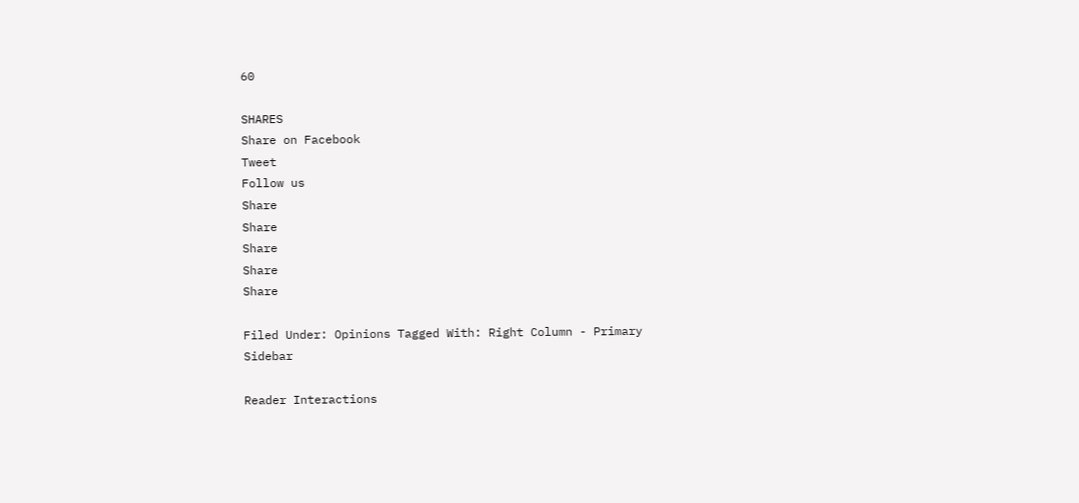60

SHARES
Share on Facebook
Tweet
Follow us
Share
Share
Share
Share
Share

Filed Under: Opinions Tagged With: Right Column - Primary Sidebar

Reader Interactions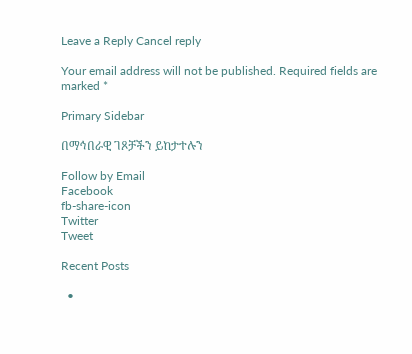Leave a Reply Cancel reply

Your email address will not be published. Required fields are marked *

Primary Sidebar

በማኅበራዊ ገጾቻችን ይከታተሉን

Follow by Email
Facebook
fb-share-icon
Twitter
Tweet

Recent Posts

  •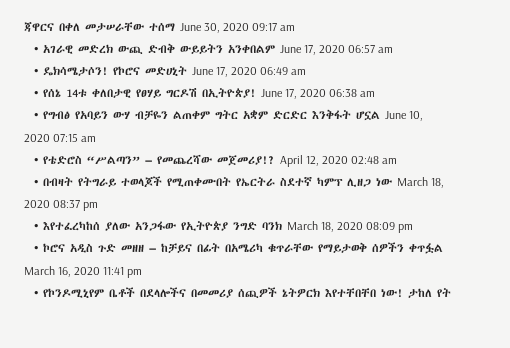ጃዋርና በቀለ መታሠራቸው ተሰማ June 30, 2020 09:17 am
  • አገራዊ መድረክ ውጪ ድብቅ ውይይትን አንቀበልም June 17, 2020 06:57 am
  • ዴክሳሜታሶን! የኮሮና መድሀኒት June 17, 2020 06:49 am
  • የሰኔ 14ቱ ቀለበታዊ የፀሃይ ግርዶሽ በኢትዮጵያ! June 17, 2020 06:38 am
  • የግብፅ የአባይን ውሃ ብቻዬን ልጠቀም ግትር አቋም ድርድር እንቅፋት ሆኗል June 10, 2020 07:15 am
  • የቴድሮስ “ሥልጣን” – የመጨረሻው መጀመሪያ!? April 12, 2020 02:48 am
  • በብዛት የትግራይ ተወላጆች የሚጠቀሙበት የኤርትራ ስደተኛ ካምፕ ሊዘጋ ነው March 18, 2020 08:37 pm
  • እየተፈረካከሰ ያለው አንጋፋው የኢትዮጵያ ንግድ ባንክ March 18, 2020 08:09 pm
  • ኮሮና አዲስ ጉድ መዘዘ – ከቻይና በፊት በአሜሪካ ቁጥራቸው የማይታወቅ ሰዎችን ቀጥፏል March 16, 2020 11:41 pm
  • የኮንዶሚኒየም ቤቶች በደላሎችና በመመሪያ ሰጪዎች ኔትዎርክ እየተቸበቸበ ነው! ታከለ የት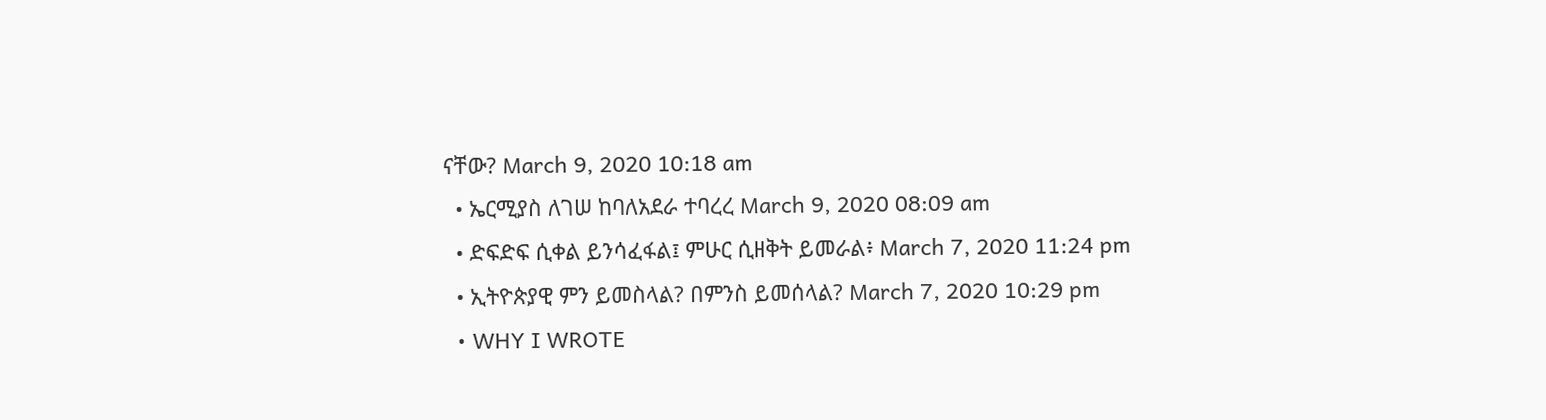ናቸው? March 9, 2020 10:18 am
  • ኤርሚያስ ለገሠ ከባለአደራ ተባረረ March 9, 2020 08:09 am
  • ድፍድፍ ሲቀል ይንሳፈፋል፤ ምሁር ሲዘቅት ይመራል፥ March 7, 2020 11:24 pm
  • ኢትዮጵያዊ ምን ይመስላል? በምንስ ይመሰላል? March 7, 2020 10:29 pm
  • WHY I WROTE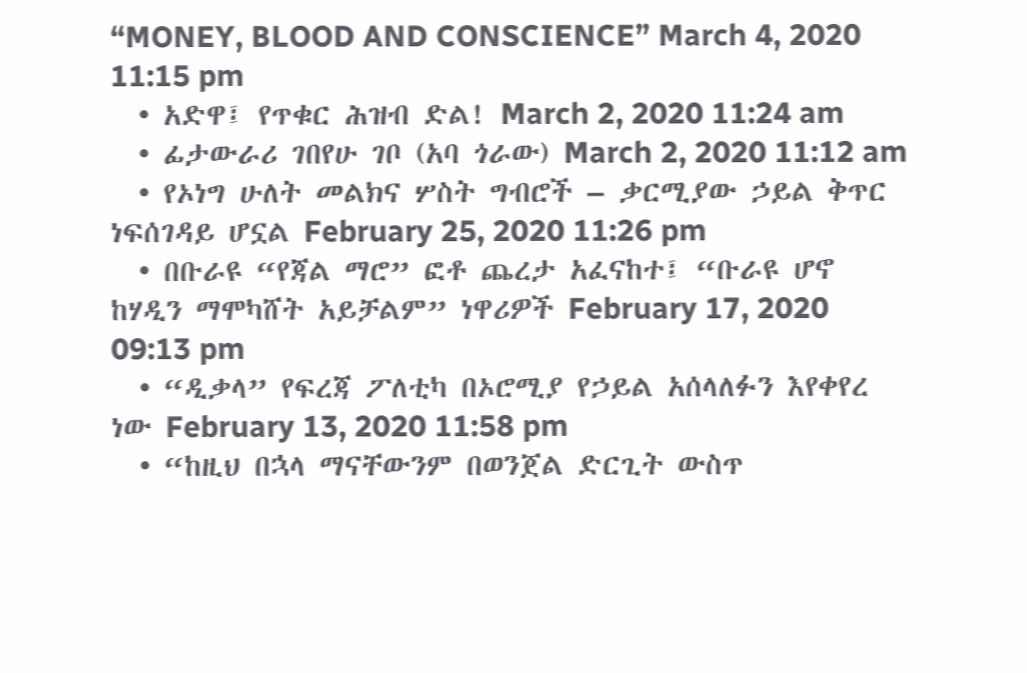“MONEY, BLOOD AND CONSCIENCE” March 4, 2020 11:15 pm
  • አድዋ፤ የጥቁር ሕዝብ ድል! March 2, 2020 11:24 am
  • ፊታውራሪ ገበየሁ ገቦ (አባ ጎራው) March 2, 2020 11:12 am
  • የኦነግ ሁለት መልክና ሦስት ግብሮች – ቃርሚያው ኃይል ቅጥር ነፍሰገዳይ ሆኗል February 25, 2020 11:26 pm
  • በቡራዩ “የጃል ማሮ” ፎቶ ጨረታ አፈናከተ፤ “ቡራዩ ሆኖ ከሃዲን ማሞካሸት አይቻልም” ነዋሪዎች February 17, 2020 09:13 pm
  • “ዲቃላ” የፍረጃ ፖለቲካ በኦሮሚያ የኃይል አሰላለፉን እየቀየረ ነው February 13, 2020 11:58 pm
  • “ከዚህ በኋላ ማናቸውንም በወንጀል ድርጊት ውስጥ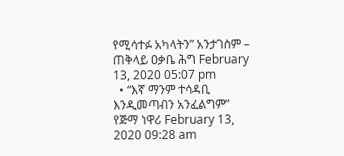የሚሳተፉ አካላትን” አንታገስም – ጠቅላይ ዐቃቤ ሕግ February 13, 2020 05:07 pm
  • “እኛ ማንም ተሳዳቢ እንዲመጣብን አንፈልግም” የጅማ ነዋሪ February 13, 2020 09:28 am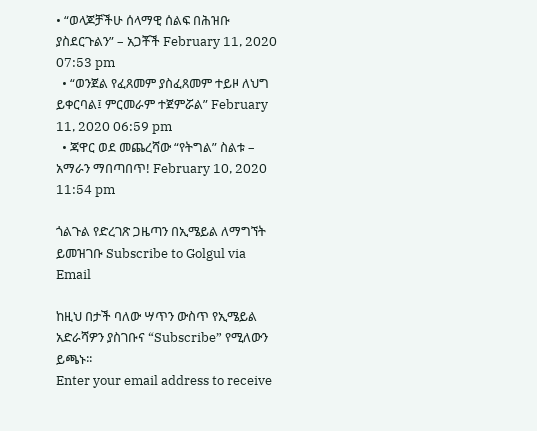• “ወላጆቻችሁ ሰላማዊ ሰልፍ በሕዝቡ ያስደርጉልን” – አጋቾች February 11, 2020 07:53 pm
  • “ወንጀል የፈጸመም ያስፈጸመም ተይዞ ለህግ ይቀርባል፤ ምርመራም ተጀምሯል” February 11, 2020 06:59 pm
  • ጃዋር ወደ መጨረሻው “የትግል” ስልቱ – አማራን ማበጣበጥ! February 10, 2020 11:54 pm

ጎልጉል የድረገጽ ጋዜጣን በኢሜይል ለማግኘት ይመዝገቡ Subscribe to Golgul via Email

ከዚህ በታች ባለው ሣጥን ውስጥ የኢሜይል አድራሻዎን ያስገቡና “Subscribe” የሚለውን ይጫኑ፡፡
Enter your email address to receive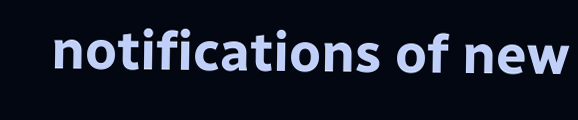notifications of new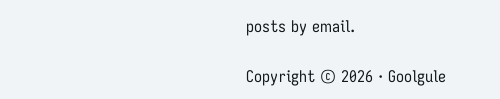posts by email.

Copyright © 2026 · Goolgule